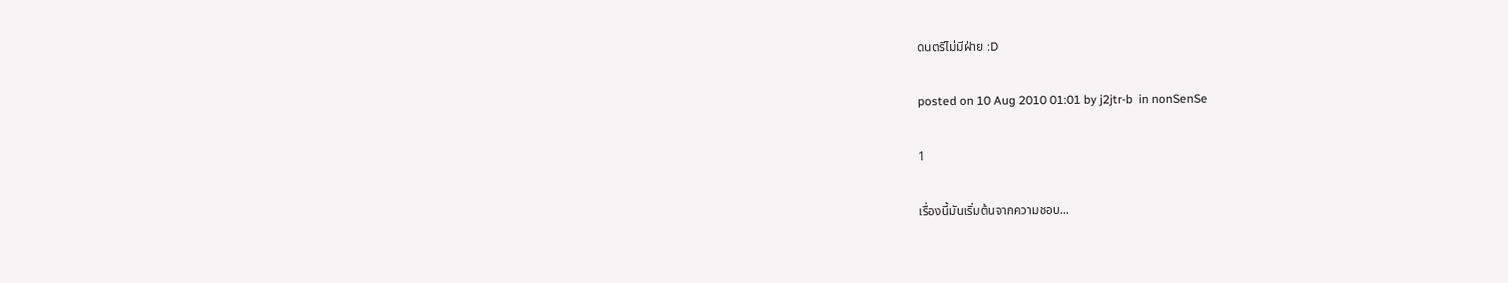ดนตรีไม่มีฝ่าย :D

posted on 10 Aug 2010 01:01 by j2jtr-b  in nonSenSe

1

เรื่องนี้มันเริ่มต้นจากความชอบ...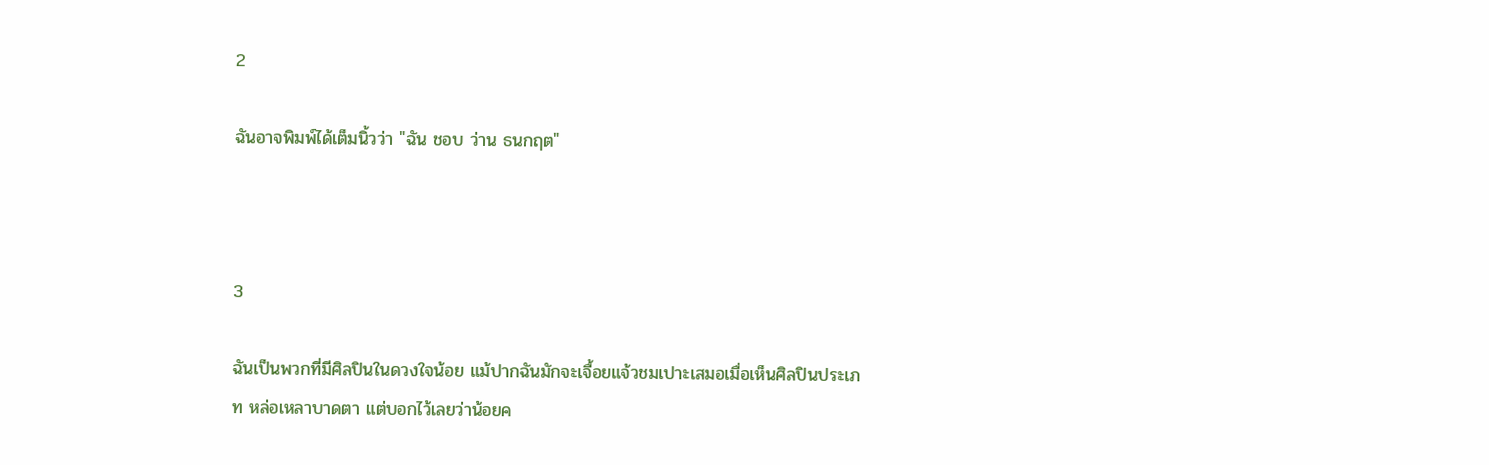2

ฉันอาจพิมพ์ได้เต็มนิ้วว่า "ฉัน ชอบ ว่าน ธนกฤต"



3

ฉันเป็นพวกที่มีศิลปินในดวงใจน้อย แม้ปากฉันมักจะเจื้อยแจ้วชมเปาะเสมอเมื่อเห็นศิลปินประเภท หล่อเหลาบาดตา แต่บอกไว้เลยว่าน้อยค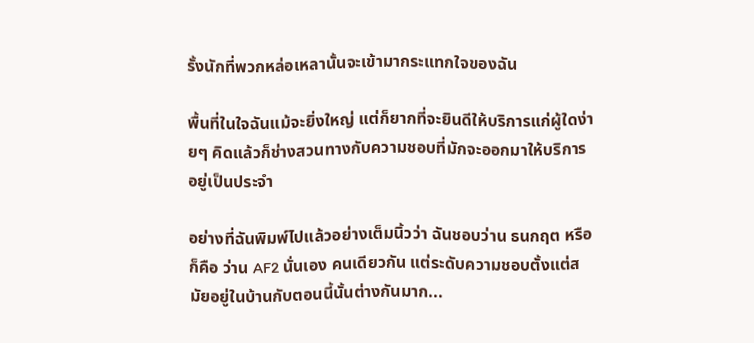รั้งนักที่พวกหล่อเหลานั้นจะเข้ามากระแทกใจของฉัน

พื้นที่ในใจฉันแม้จะยิ่งใหญ่ แต่ก็ยากที่จะยินดีให้บริการแก่ผู้ใดง่ายๆ คิดแล้วก็ช่างสวนทางกับความชอบที่มักจะออกมาให้บริการอยู่เป็นประจำ

อย่างที่ฉันพิมพ์ไปแล้วอย่างเต็มนิ้วว่า ฉันชอบว่าน ธนกฤต หรือก็คือ ว่าน AF2 นั่นเอง คนเดียวกัน แต่ระดับความชอบตั้งแต่สมัยอยู่ในบ้านกับตอนนี้นั้นต่างกันมาก...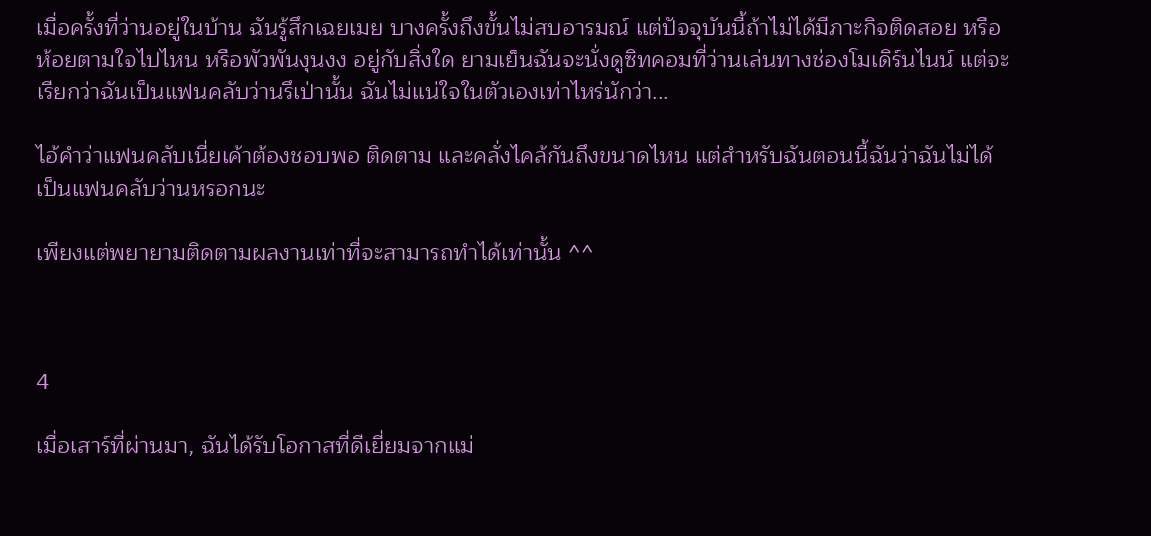เมื่อครั้งที่ว่านอยู่ในบ้าน ฉันรู้สึกเฉยเมย บางครั้งถึงขั้นไม่สบอารมณ์ แต่ปัจจุบันนี้ถ้าไม่ได้มีภาะกิจติดสอย หรือห้อยตามใจไปไหน หรือพัวพันงุนงง อยู่กับสิ่งใด ยามเย็นฉันจะนั่งดูซิทคอมที่ว่านเล่นทางช่องโมเดิร์นไนน์ แต่จะเรียกว่าฉันเป็นแฟนคลับว่านรึเป่านั้น ฉันไม่แน่ใจในตัวเองเท่าไหร่นักว่า...

ไอ้คำว่าแฟนคลับเนี่ยเค้าต้องชอบพอ ติดตาม และคลั่งไคล้กันถึงขนาดไหน แต่สำหรับฉันตอนนี้ฉันว่าฉันไม่ได้เป็นแฟนคลับว่านหรอกนะ

เพียงแต่พยายามติดตามผลงานเท่าที่จะสามารถทำได้เท่านั้น ^^



4

เมื่อเสาร์ที่ผ่านมา, ฉันได้รับโอกาสที่ดีเยี่ยมจากแม่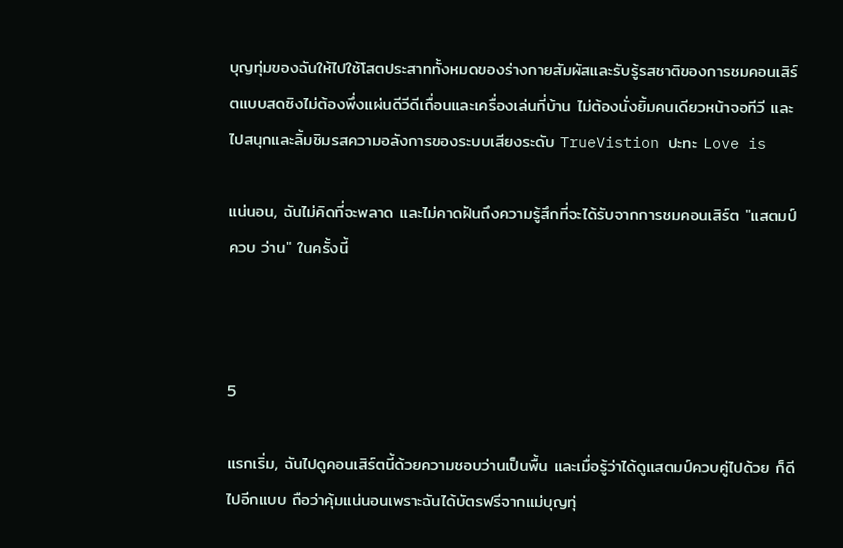บุญทุ่มของฉันให้ไปใช้โสตประสาททั้งหมดของร่างกายสัมผัสและรับรู้รสชาติของการชมคอนเสิร์ตแบบสดซิงไม่ต้องพึ่งแผ่นดีวีดีเถื่อนและเครื่องเล่นที่บ้าน ไม่ต้องนั่งยิ้มคนเดียวหน้าจอทีวี และไปสนุกและลิ้มชิมรสความอลังการของระบบเสียงระดับ TrueVistion ปะทะ Love is

แน่นอน, ฉันไม่คิดที่จะพลาด และไม่คาดฝันถึงความรู้สึกที่จะได้รับจากการชมคอนเสิร์ต "แสตมป์ ควบ ว่าน" ในครั้งนี้



5

แรกเริ่ม, ฉันไปดูคอนเสิร์ตนี้ด้วยความชอบว่านเป็นพื้น และเมื่อรู้ว่าได้ดูแสตมป์ควบคู่ไปด้วย ก็ดีไปอีกแบบ ถือว่าคุ้มแน่นอนเพราะฉันได้บัตรฟรีจากแม่บุญทุ่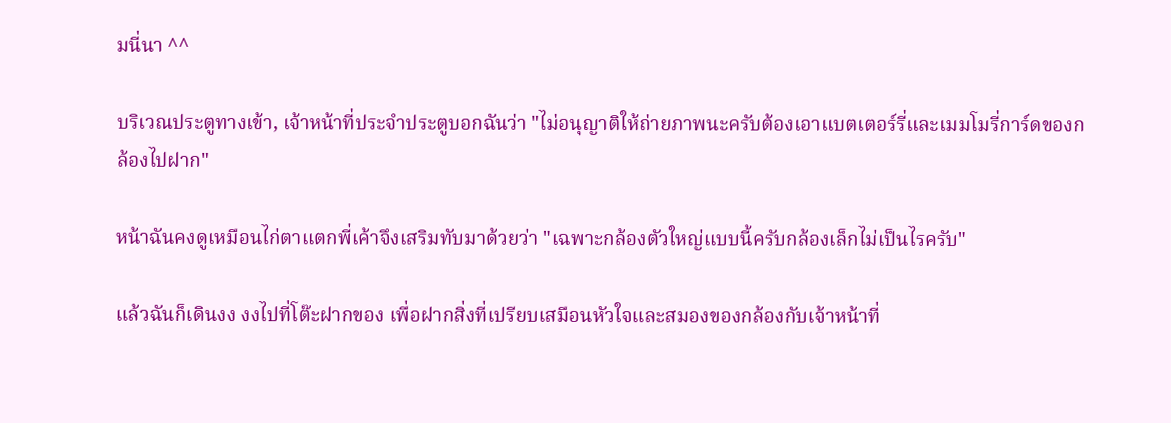มนี่นา ^^

บริเวณประตูทางเข้า, เจ้าหน้าที่ประจำประตูบอกฉันว่า "ไม่อนุญาติให้ถ่ายภาพนะครับต้องเอาแบตเตอร์รี่และเมมโมรี่การ์ดของกล้องไปฝาก"

หน้าฉันคงดูเหมือนไก่ตาแตกพี่เค้าจึงเสริมทับมาด้วยว่า "เฉพาะกล้องตัวใหญ่แบบนี้ครับกล้องเล็กไม่เป็นไรครับ"

แล้วฉันก็เดินงง งงไปที่โต๊ะฝากของ เพื่อฝากสิ่งที่เปรียบเสมือนหัวใจและสมองของกล้องกับเจ้าหน้าที่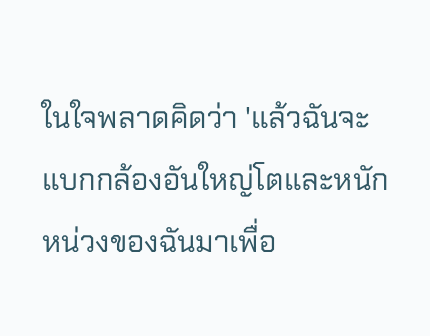ในใจพลาดคิดว่า 'แล้วฉันจะแบกกล้องอันใหญ่โตและหนักหน่วงของฉันมาเพื่อ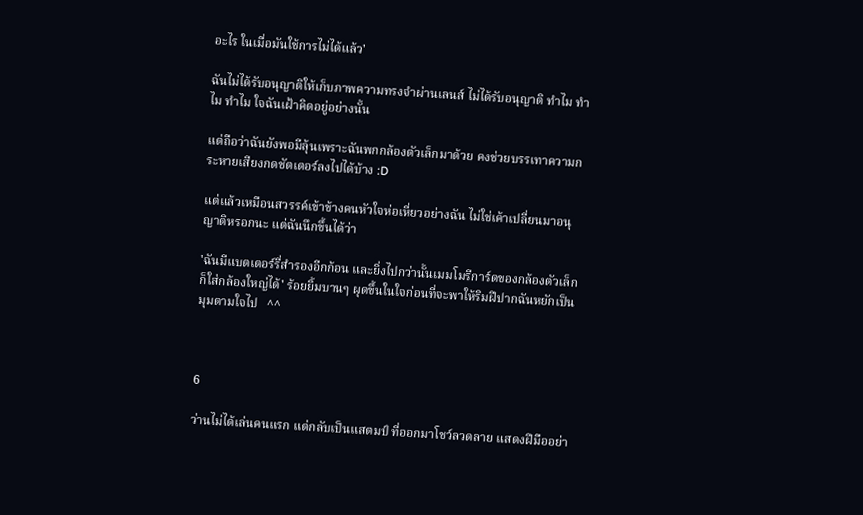อะไร ในเมื่อมันใช้การไม่ได้แล้ว'

ฉันไม่ได้รับอนุญาติให้เก็บภาพความทรงจำผ่านเลนส์ ไม่ได้รับอนุญาติ ทำไม ทำไม ทำไม ใจฉันเฝ้าคิดอยู่อย่างนั้น

แต่ถือว่าฉันยังพอมีลุ้นเพราะฉันพกกล้องตัวเล็กมาด้วย คงช่วยบรรเทาความกระหายเสียงกดชัตเตอร์ลงไปได้บ้าง :D

แต่แล้วเหมือนสวรรค์เข้าข้างคนหัวใจห่อเหี่ยวอย่างฉัน ไม่ใช่เค้าเปลี่ยนมาอนุญาติหรอกนะ แต่ฉันนึกขึ้นได้ว่า

'ฉันมีแบตเตอร์รี่สำรองอีกก้อน และยิ่งไปกว่านั้นเมมโมรีการ์ดของกล้องตัวเล็กก็ใส่กล้องใหญ่ได้' ร้อยยิ้มบานๆ ผุดขึ้นในใจก่อนที่จะพาให้ริมฝีปากฉันหยักเป็นมุมตามใจไป   ^^



6

ว่านไม่ได้เล่นคนแรก แต่กลับเป็นแสตมป์ ที่ออกมาโชว์ลวดลาย แสดงฝีมืออย่า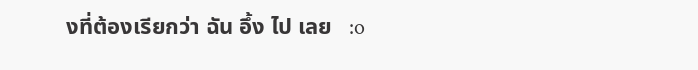งที่ต้องเรียกว่า ฉัน อึ้ง ไป เลย   :o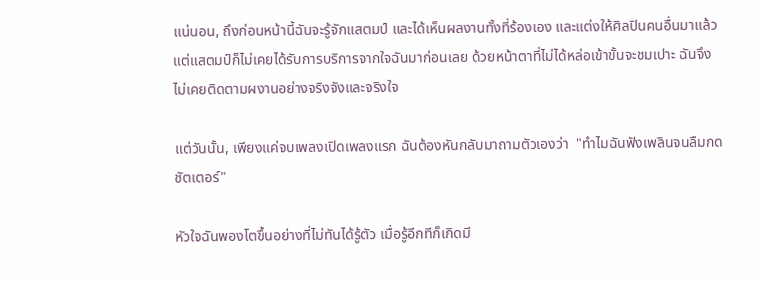แน่นอน, ถึงก่อนหน้านี้ฉันจะรู้จักแสตมป์ และได้เห็นผลงานทั้งที่ร้องเอง และแต่งให้ศิลปินคนอื่นมาแล้ว แต่แสตมป์ก็ไม่เคยได้รับการบริการจากใจฉันมาก่อนเลย ด้วยหน้าตาที่ไม่ได้หล่อเข้าขั้นจะชมเปาะ ฉันจึงไม่เคยติดตามผงานอย่างจริงจังและจริงใจ

แต่วันนั้น, เพียงแค่จบเพลงเปิดเพลงแรก ฉันต้องหันกลับมาถามตัวเองว่า  "ทำไมฉันฟังเพลินจนลืมกดชัตเตอร์"

หัวใจฉันพองโตขึ้นอย่างที่ไม่ทันได้รู้ตัว เมื่อรู้อีกทีก็เกิดมี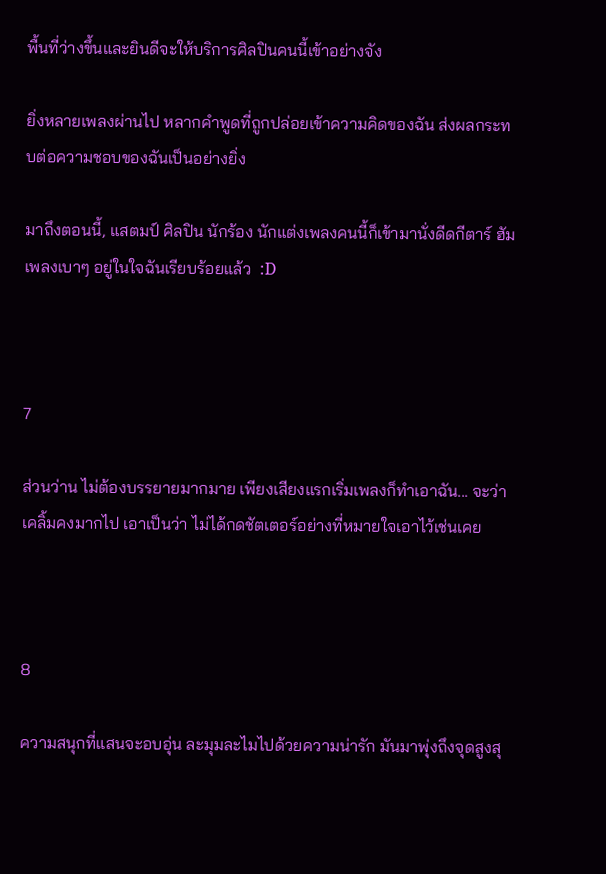พื้นที่ว่างขึ้นและยินดีจะให้บริการศิลปินคนนี้เข้าอย่างจัง

ยิ่งหลายเพลงผ่านไป หลากคำพูดที่ถูกปล่อยเข้าความคิดของฉัน ส่งผลกระทบต่อความชอบของฉันเป็นอย่างยิ่ง

มาถึงตอนนี้, แสตมป์ ศิลปิน นักร้อง นักแต่งเพลงคนนี้ก็เข้ามานั่งดีดกีตาร์ ฮัมเพลงเบาๆ อยู่ในใจฉันเรียบร้อยแล้ว  :D



7

ส่วนว่าน ไม่ต้องบรรยายมากมาย เพียงเสียงแรกเริ่มเพลงก็ทำเอาฉัน... จะว่าเคลิ้มคงมากไป เอาเป็นว่า ไม่ได้กดชัตเตอร์อย่างที่หมายใจเอาไว้เช่นเคย



8

ความสนุกที่แสนจะอบอุ่น ละมุมละไมไปด้วยความน่ารัก มันมาพุ่งถึงจุดสูงสุ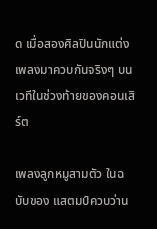ด เมื่อสองศิลปินนักแต่งเพลงมาควบกันจริงๆ บนเวทีในช่วงท้ายของคอนเสิร์ต

เพลงลูกหมูสามตัว ในฉบับของ แสตมป์ควบว่าน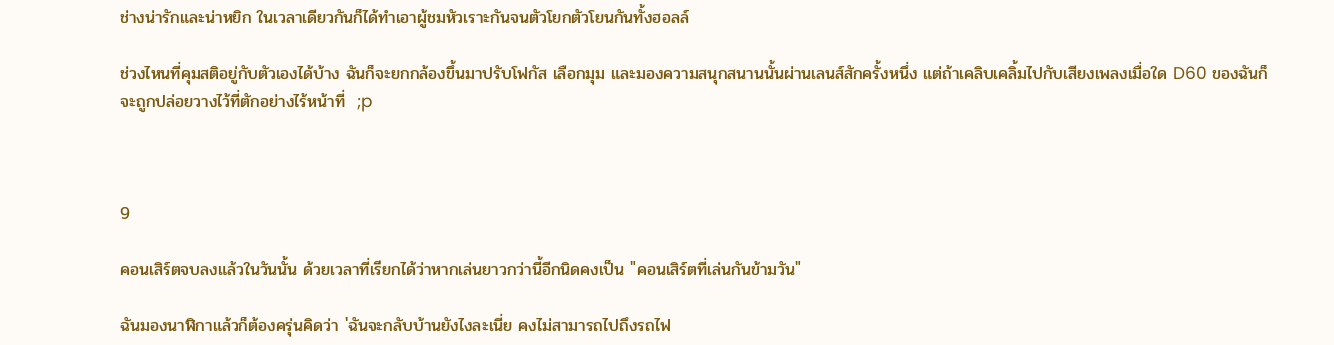ช่างน่ารักและน่าหยิก ในเวลาเดียวกันก็ได้ทำเอาผู้ชมหัวเราะกันจนตัวโยกตัวโยนกันทั้งฮอลล์

ช่วงไหนที่คุมสติอยู่กับตัวเองได้บ้าง ฉันก็จะยกกล้องขึ้นมาปรับโฟกัส เลือกมุม และมองความสนุกสนานนั้นผ่านเลนส์สักครั้งหนึ่ง แต่ถ้าเคลิบเคลิ้มไปกับเสียงเพลงเมื่อใด D60 ของฉันก็จะถูกปล่อยวางไว้ที่ตักอย่างไร้หน้าที่  ;p



9

คอนเสิร์ตจบลงแล้วในวันนั้น ด้วยเวลาที่เรียกได้ว่าหากเล่นยาวกว่านี้อีกนิดคงเป็น "คอนเสิร์ตที่เล่นกันข้ามวัน"

ฉันมองนาฬิกาแล้วก็ต้องครุ่นคิดว่า 'ฉันจะกลับบ้านยังไงละเนี่ย คงไม่สามารถไปถึงรถไฟ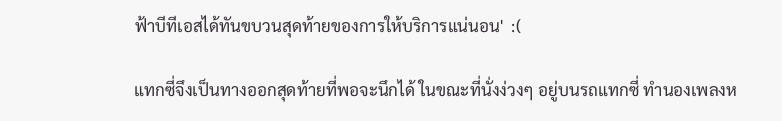ฟ้าบีทีเอสได้ทันขบวนสุดท้ายของการให้บริการแน่นอน'  :(

แทกซี่จึงเป็นทางออกสุดท้ายที่พอจะนึกได้ ในขณะที่นั่งง่วงๆ อยู่บนรถแทกซี่ ทำนองเพลงห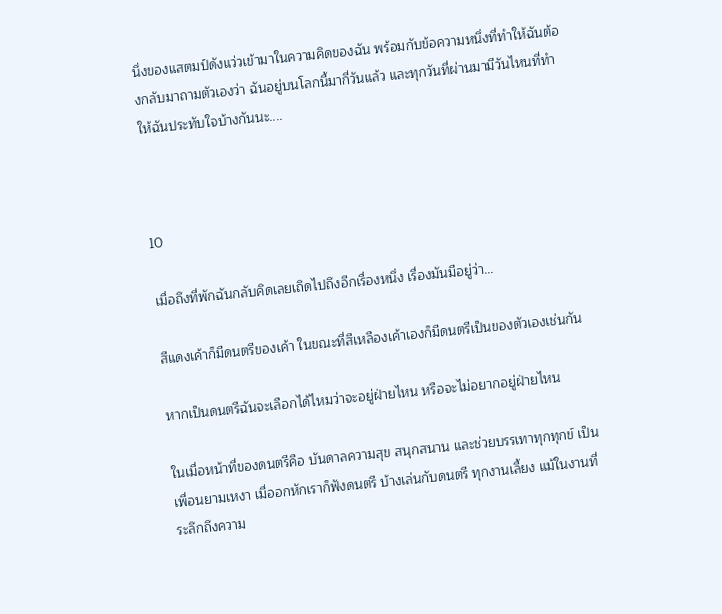นึ่งของแสตมป์ดังแว่วเข้ามาในความคิดของฉัน พร้อมกับข้อความหนึ่งที่ทำให้ฉันต้องกลับมาถามตัวเองว่า ฉันอยู่บนโลกนี้มากี่วันแล้ว และทุกวันที่ผ่านมามีวันไหนที่ทำให้ฉันประทับใจบ้างกันนะ....



10

เมื่อถึงที่พักฉันกลับคิดเลยเถิดไปถึงอีกเรื่องหนึ่ง เรื่องมันมีอยู่ว่า...

สีแดงเค้าก็มีดนตรีของเค้า ในขณะที่สีเหลืองเค้าเองก็มีดนตรีเป็นของตัวเองเช่นกัน

หากเป็นดนตรีฉันจะเลือกได้ไหมว่าจะอยู่ฝ่ายไหน หรือจะไม่อยากอยู่ฝ่ายไหน

ในเมื่อหน้าที่ของดนตรีคือ บันดาลความสุข สนุกสนาน และช่วยบรรเทาทุกทุกข์ เป็นเพื่อนยามเหงา เมื่ออกหักเราก็ฟังดนตรี บ้างเล่นกับดนตรี ทุกงานเลี้ยง แม้ในงานที่ระลึกถึงความ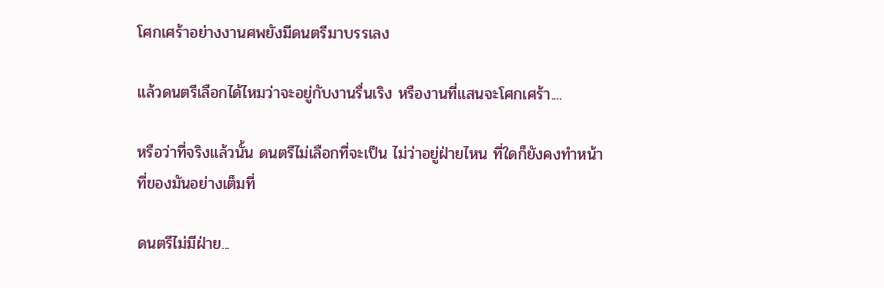โศกเศร้าอย่างงานศพยังมีดนตรีมาบรรเลง

แล้วดนตรีเลือกได้ไหมว่าจะอยู่กับงานรื่นเริง หรืองานที่แสนจะโศกเศร้า....

หรือว่าที่จริงแล้วนั้น ดนตรีไม่เลือกที่จะเป็น ไม่ว่าอยู่ฝ่ายไหน ที่ใดก็ยังคงทำหน้าที่ของมันอย่างเต็มที่

ดนตรีไม่มีฝ่าย...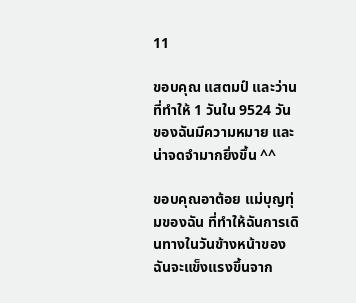11

ขอบคุณ แสตมป์ และว่าน ที่ทำให้ 1 วันใน 9524 วัน ของฉันมีความหมาย และน่าจดจำมากยิ่งขึ้น ^^

ขอบคุณอาต้อย แม่บุญทุ่มของฉัน ที่ทำให้ฉันการเดินทางในวันข้างหน้าของฉันจะแข็งแรงขึ้นจาก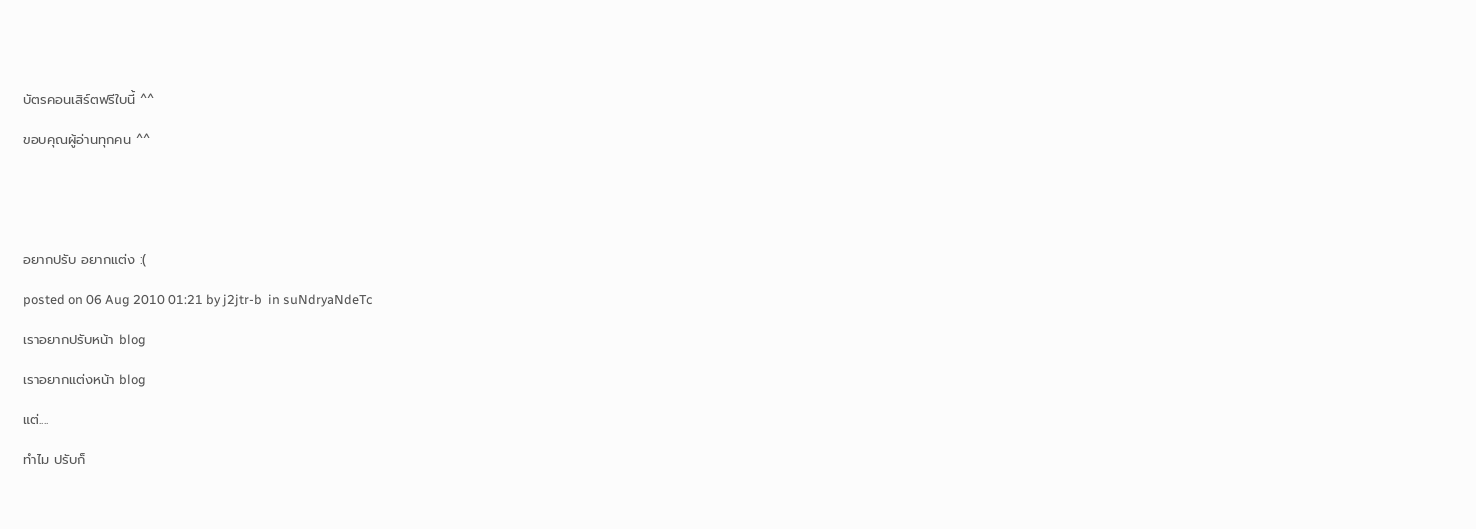บัตรคอนเสิร์ตฟรีใบนี้ ^^

ขอบคุณผู้อ่านทุกคน ^^





อยากปรับ อยากแต่ง :(

posted on 06 Aug 2010 01:21 by j2jtr-b  in suNdryaNdeTc

เราอยากปรับหน้า blog

เราอยากแต่งหน้า blog

แต่....

ทำไม ปรับก็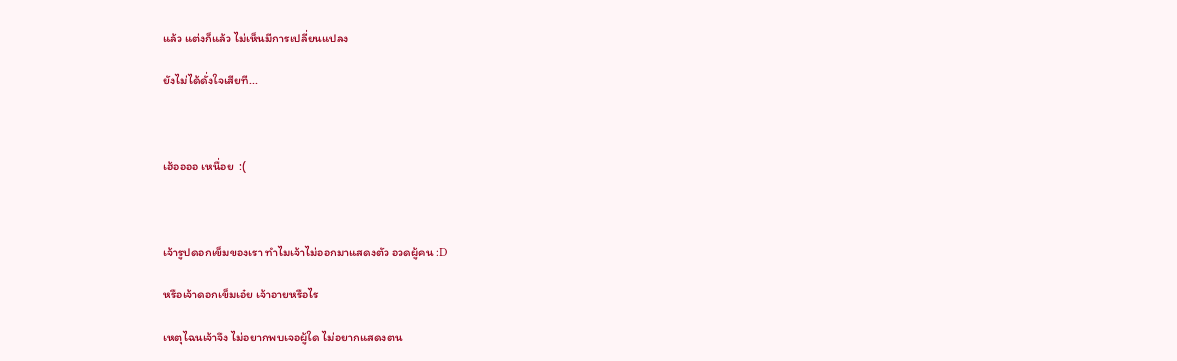แล้ว แต่งก็แล้ว ไม่เห็นมีการเปลี่ยนแปลง

ยังไม่ได้ดั่งใจเสียที...



เฮ้ออออ เหนื่อย  :(



เจ้ารูปดอกเข็มของเรา ทำไมเจ้าไม่ออกมาแสดงตัว อวดผู้คน :D

หรือเจ้าดอกเข็มเอ๋ย เจ้าอายหรือไร

เหตุไฉนเจ้าจึง ไม่อยากพบเจอผู้ใด ไม่อยากแสดงตน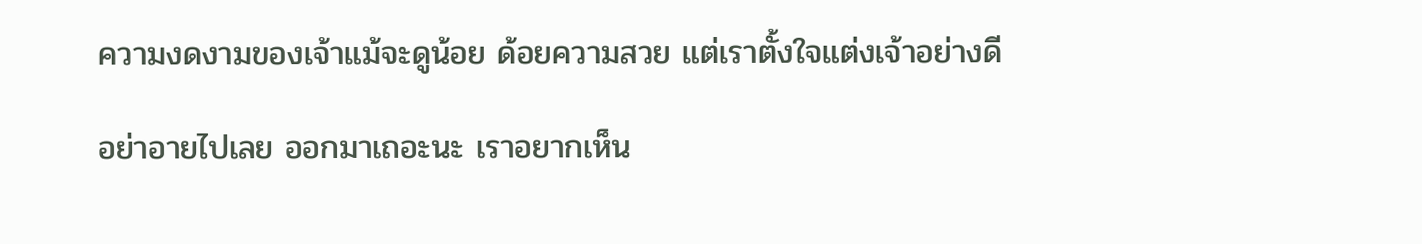ความงดงามของเจ้าแม้จะดูน้อย ด้อยความสวย แต่เราตั้งใจแต่งเจ้าอย่างดี

อย่าอายไปเลย ออกมาเถอะนะ เราอยากเห็น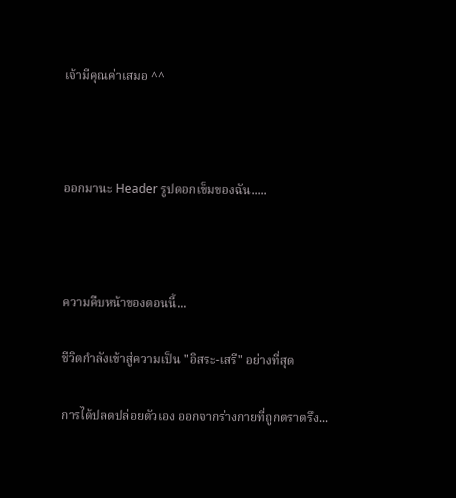เจ้ามีคุณค่าเสมอ ^^



ออกมานะ Header รูปดอกเข็มของฉัน.....



ความคืบหน้าของตอนนี้...

ชีวิตกำลังเข้าสู่ความเป็น "อิสระ-เสรี" อย่างที่สุด

การได้ปลดปล่อยตัวเอง ออกจากร่างกายที่ถูกตราตรึง...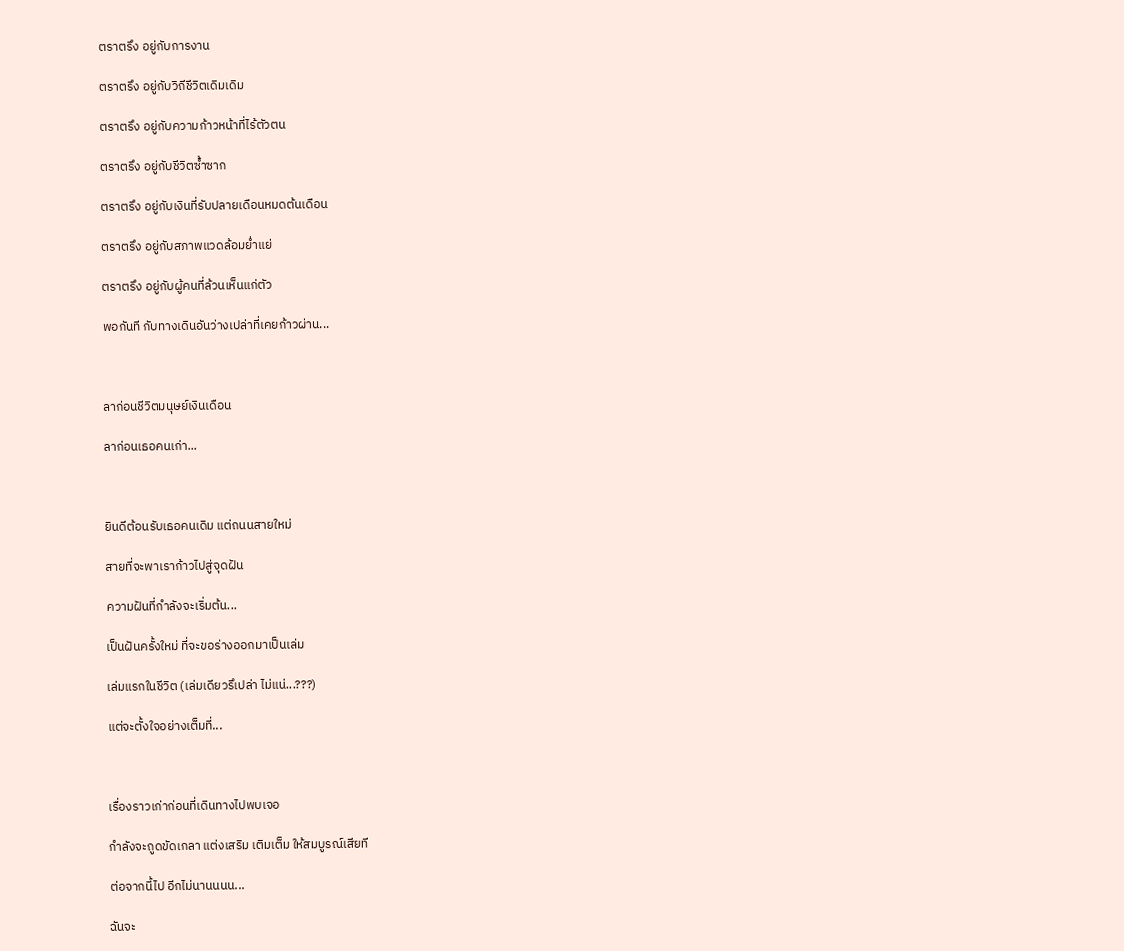ตราตรึง อยู่กับการงาน

ตราตรึง อยู่กับวิถีชีวิตเดิมเดิม

ตราตรึง อยู่กับความก้าวหน้าที่ไร้ตัวตน

ตราตรึง อยู่กับชีวิตซ้ำซาก

ตราตรึง อยู่กับเงินที่รับปลายเดือนหมดต้นเดือน

ตราตรึง อยู่กับสภาพแวดล้อมย่ำแย่

ตราตรึง อยู่กับผู้คนที่ล้วนเห็นแก่ตัว

พอกันที กับทางเดินอันว่างเปล่าที่เคยก้าวผ่าน...



ลาก่อนชีวิตมนุษย์เงินเดือน

ลาก่อนเธอคนเก่า...



ยินดีต้อนรับเธอคนเดิม แต่ถนนสายใหม่

สายที่จะพาเราก้าวไปสู่จุดฝัน

ความฝันที่กำลังจะเริ่มต้น...

เป็นฝันครั้งใหม่ ที่จะขอร่างออกมาเป็นเล่ม

เล่มแรกในชีวิต (เล่มเดียวรึเปล่า ไม่แน่...???)

แต่จะตั้งใจอย่างเต็มที่...



เรื่องราวเก่าก่อนที่เดินทางไปพบเจอ

กำลังจะถูดขัดเกลา แต่งเสริม เติมเต็ม ให้สมบูรณ์เสียที

ต่อจากนี้ไป อีกไม่นานนนน...

ฉันจะ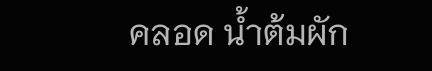คลอด น้ำต้มผัก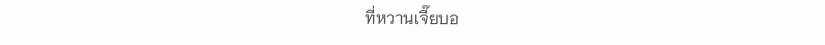ที่หวานเจี๊ยบอ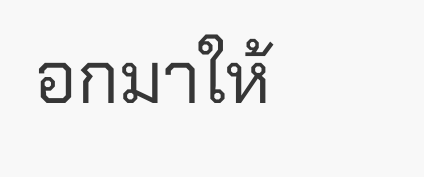อกมาให้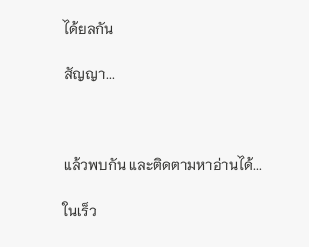ได้ยลกัน

สัญญา...



แล้วพบกัน และติดตามหาอ่านได้...

ในเร็ว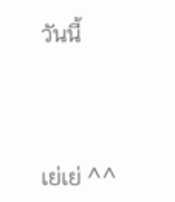วันนี้



เย่เย่ ^^